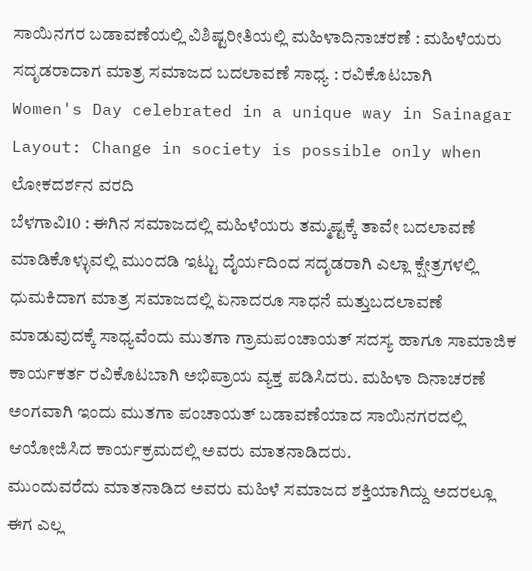ಸಾಯಿನಗರ ಬಡಾವಣೆಯಲ್ಲಿ ವಿಶಿಷ್ಟರೀತಿಯಲ್ಲಿ ಮಹಿಳಾದಿನಾಚರಣೆ : ಮಹಿಳೆಯರು ಸದೃಡರಾದಾಗ ಮಾತ್ರ ಸಮಾಜದ ಬದಲಾವಣೆ ಸಾಧ್ಯ : ರವಿಕೊಟಬಾಗಿ
Women's Day celebrated in a unique way in Sainagar Layout: Change in society is possible only when
ಲೋಕದರ್ಶನ ವರದಿ
ಬೆಳಗಾವಿ10 : ಈಗಿನ ಸಮಾಜದಲ್ಲಿ ಮಹಿಳೆಯರು ತಮ್ಮಷ್ಟಕ್ಕೆ ತಾವೇ ಬದಲಾವಣೆ ಮಾಡಿಕೊಳ್ಳುವಲ್ಲಿ ಮುಂದಡಿ ಇಟ್ಟು ದೈರ್ಯದಿಂದ ಸದೃಡರಾಗಿ ಎಲ್ಲಾ ಕ್ಷೇತ್ರಗಳಲ್ಲಿ ಧುಮಕಿದಾಗ ಮಾತ್ರ ಸಮಾಜದಲ್ಲಿ ಏನಾದರೂ ಸಾಧನೆ ಮತ್ತುಬದಲಾವಣೆ ಮಾಡುವುದಕ್ಕೆ ಸಾಧ್ಯವೆಂದು ಮುತಗಾ ಗ್ರಾಮಪಂಚಾಯತ್ ಸದಸ್ಯ ಹಾಗೂ ಸಾಮಾಜಿಕ ಕಾರ್ಯಕರ್ತ ರವಿಕೊಟಬಾಗಿ ಅಭಿಪ್ರಾಯ ವ್ಯಕ್ತ ಪಡಿಸಿದರು. ಮಹಿಳಾ ದಿನಾಚರಣೆ ಅಂಗವಾಗಿ ಇಂದು ಮುತಗಾ ಪಂಚಾಯತ್ ಬಡಾವಣೆಯಾದ ಸಾಯಿನಗರದಲ್ಲಿ ಆಯೋಜಿಸಿದ ಕಾರ್ಯಕ್ರಮದಲ್ಲಿ ಅವರು ಮಾತನಾಡಿದರು.
ಮುಂದುವರೆದು ಮಾತನಾಡಿದ ಅವರು ಮಹಿಳೆ ಸಮಾಜದ ಶಕ್ತಿಯಾಗಿದ್ದು ಅದರಲ್ಲೂ ಈಗ ಎಲ್ಲ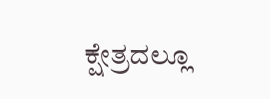ಕ್ಷೇತ್ರದಲ್ಲೂ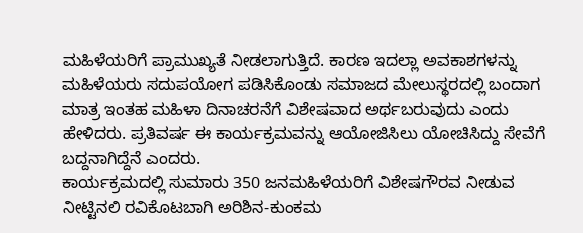ಮಹಿಳೆಯರಿಗೆ ಪ್ರಾಮುಖ್ಯತೆ ನೀಡಲಾಗುತ್ತಿದೆ. ಕಾರಣ ಇದಲ್ಲಾ ಅವಕಾಶಗಳನ್ನು ಮಹಿಳೆಯರು ಸದುಪಯೋಗ ಪಡಿಸಿಕೊಂಡು ಸಮಾಜದ ಮೇಲುಸ್ಥರದಲ್ಲಿ ಬಂದಾಗ ಮಾತ್ರ ಇಂತಹ ಮಹಿಳಾ ದಿನಾಚರನೆಗೆ ವಿಶೇಷವಾದ ಅರ್ಥಬರುವುದು ಎಂದು ಹೇಳಿದರು. ಪ್ರತಿವರ್ಷ ಈ ಕಾರ್ಯಕ್ರಮವನ್ನು ಆಯೋಜಿಸಿಲು ಯೋಚಿಸಿದ್ದು ಸೇವೆಗೆ ಬದ್ದನಾಗಿದ್ದೆನೆ ಎಂದರು.
ಕಾರ್ಯಕ್ರಮದಲ್ಲಿ ಸುಮಾರು 350 ಜನಮಹಿಳೆಯರಿಗೆ ವಿಶೇಷಗೌರವ ನೀಡುವ ನೀಟ್ಟಿನಲಿ ರವಿಕೊಟಬಾಗಿ ಅರಿಶಿನ-ಕುಂಕಮ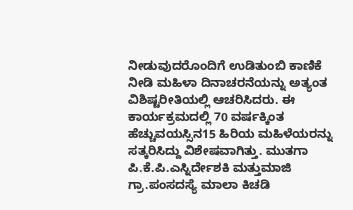ನೀಡುವುದರೊಂದಿಗೆ ಉಡಿತುಂಬಿ ಕಾಣಿಕೆ ನೀಡಿ ಮಹಿಳಾ ದಿನಾಚರನೆಯನ್ನು ಅತ್ಯಂತ ವಿಶಿಷ್ಟರೀತಿಯಲ್ಲಿ ಆಚರಿಸಿದರು. ಈ ಕಾರ್ಯಕ್ರಮದಲ್ಲಿ 70 ವರ್ಷಕ್ಕಿಂತ ಹೆಚ್ಚುವಯಸ್ಸಿನ15 ಹಿರಿಯ ಮಹಿಳೆಯರನ್ನು ಸತ್ಕರಿಸಿದ್ದು ವಿಶೇಷವಾಗಿತ್ತು. ಮುತಗಾ ಪಿ.ಕೆ.ಪಿ.ಎಸ್ನಿರ್ದೇಶಕಿ ಮತ್ತುಮಾಜಿ ಗ್ರಾ.ಪಂಸದಸ್ಯೆ ಮಾಲಾ ಕಿಚಡಿ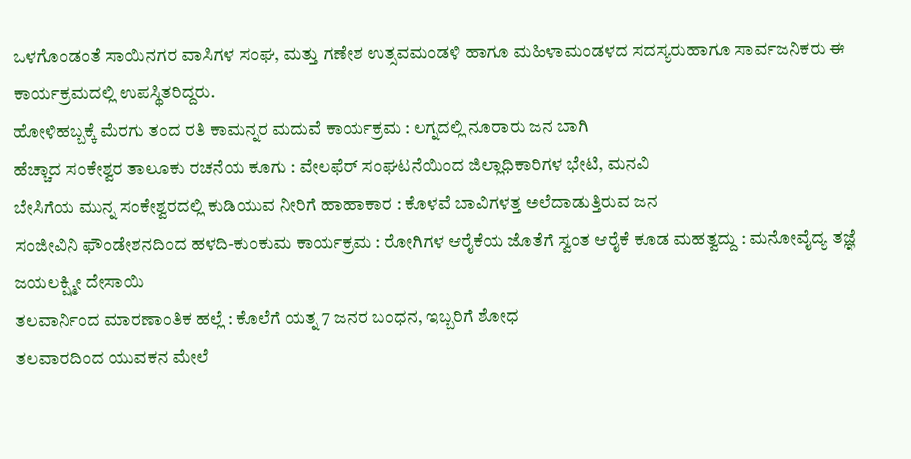ಒಳಗೊಂಡಂತೆ ಸಾಯಿನಗರ ವಾಸಿಗಳ ಸಂಘ, ಮತ್ತು ಗಣೇಶ ಉತ್ಸವಮಂಡಳಿ ಹಾಗೂ ಮಹಿಳಾಮಂಡಳದ ಸದಸ್ಯರುಹಾಗೂ ಸಾರ್ವಜನಿಕರು ಈ ಕಾರ್ಯಕ್ರಮದಲ್ಲಿ ಉಪಸ್ಥಿತರಿದ್ದರು.
ಹೋಳಿಹಬ್ಬಕ್ಕೆ ಮೆರಗು ತಂದ ರತಿ ಕಾಮನ್ನರ ಮದುವೆ ಕಾರ್ಯಕ್ರಮ : ಲಗ್ನದಲ್ಲಿ ನೂರಾರು ಜನ ಬಾಗಿ
ಹೆಚ್ಚಾದ ಸಂಕೇಶ್ವರ ತಾಲೂಕು ರಚನೆಯ ಕೂಗು : ವೇಲಫೆರ್ ಸಂಘಟನೆಯಿಂದ ಜಿಲ್ಲಾಧಿಕಾರಿಗಳ ಭೇಟಿ, ಮನವಿ
ಬೇಸಿಗೆಯ ಮುನ್ನ ಸಂಕೇಶ್ವರದಲ್ಲಿ ಕುಡಿಯುವ ನೀರಿಗೆ ಹಾಹಾಕಾರ : ಕೊಳವೆ ಬಾವಿಗಳತ್ತ ಅಲೆದಾಡುತ್ತಿರುವ ಜನ
ಸಂಜೀವಿನಿ ಫೌಂಡೇಶನದಿಂದ ಹಳದಿ-ಕುಂಕುಮ ಕಾರ್ಯಕ್ರಮ : ರೋಗಿಗಳ ಆರೈಕೆಯ ಜೊತೆಗೆ ಸ್ವಂತ ಆರೈಕೆ ಕೂಡ ಮಹತ್ವದ್ದು : ಮನೋವೈದ್ಯ ತಜ್ಞೆ ಜಯಲಕ್ಷ್ಮೀ ದೇಸಾಯಿ
ತಲವಾರ್ನಿಂದ ಮಾರಣಾಂತಿಕ ಹಲ್ಲೆ : ಕೊಲೆಗೆ ಯತ್ನ 7 ಜನರ ಬಂಧನ, ಇಬ್ಬರಿಗೆ ಶೋಧ
ತಲವಾರದಿಂದ ಯುವಕನ ಮೇಲೆ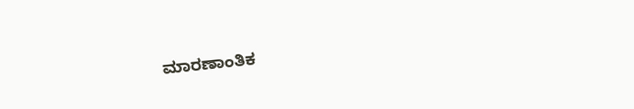ಮಾರಣಾಂತಿಕ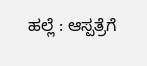ಹಲ್ಲೆ : ಆಸ್ಪತ್ರೆಗೆ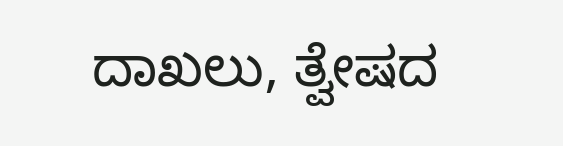ದಾಖಲು, ತ್ವೇಷದ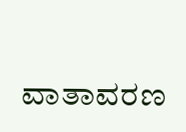ವಾತಾವರಣ